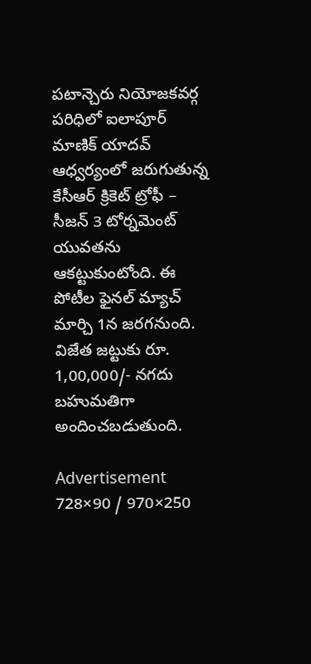పటాన్చెరు నియోజకవర్గ పరిధిలో ఐలాపూర్ మాణిక్ యాదవ్ ఆధ్వర్యంలో జరుగుతున్న కేసీఆర్ క్రికెట్ ట్రోఫీ – సీజన్ 3 టోర్నమెంట్ యువతను ఆకట్టుకుంటోంది. ఈ పోటీల ఫైనల్ మ్యాచ్ మార్చి 1న జరగనుంది. విజేత జట్టుకు రూ. 1,00,000/- నగదు బహుమతిగా అందించబడుతుంది.

Advertisement
728×90 / 970×250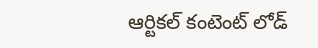ఆర్టికల్ కంటెంట్ లోడ్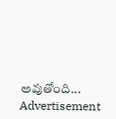అవుతోంది...
Advertisement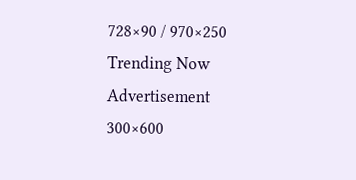728×90 / 970×250
Trending Now
Advertisement
300×600